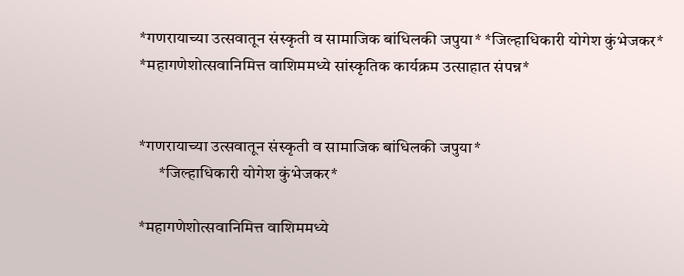*गणरायाच्या उत्सवातून संस्कृती व सामाजिक बांधिलकी जपुया* *जिल्हाधिकारी योगेश कुंभेजकर* *महागणेशोत्सवानिमित्त वाशिममध्ये सांस्कृतिक कार्यक्रम उत्साहात संपन्न*


*गणरायाच्या उत्सवातून संस्कृती व सामाजिक बांधिलकी जपुया*
      *जिल्हाधिकारी योगेश कुंभेजकर*

*महागणेशोत्सवानिमित्त वाशिममध्ये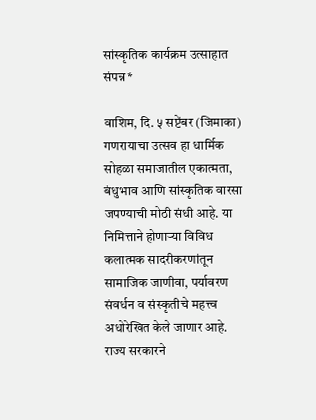सांस्कृतिक कार्यक्रम उत्साहात संपन्न*

वाशिम, दि. ५ सप्टेंबर (जिमाका) गणरायाचा उत्सव हा धार्मिक सोहळा समाजातील एकात्मता, बंधुभाव आणि सांस्कृतिक वारसा जपण्याची मोठी संधी आहे. या निमित्ताने होणाऱ्या विविध कलात्मक सादरीकरणांतून सामाजिक जाणीवा, पर्यावरण संवर्धन व संस्कृतीचे महत्त्व अधोरेखित केले जाणार आहे. राज्य सरकारने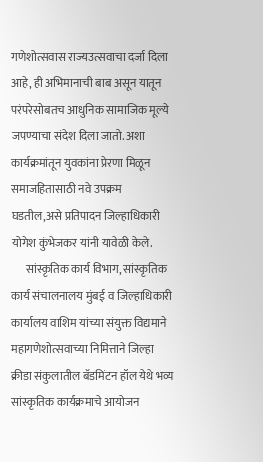गणेशोत्सवास राज्यउत्सवाचा दर्जा दिला आहे, ही अभिमानाची बाब असून यातून परंपरेसोबतच आधुनिक सामाजिक मूल्ये जपण्याचा संदेश दिला जातो. अशा कार्यक्रमांतून युवकांना प्रेरणा मिळून समाजहितासाठी नवे उपक्रम घडतील,असे प्रतिपादन जिल्हाधिकारी योगेश कुंभेजकर यांनी यावेळी केले.
      सांस्कृतिक कार्य विभाग, सांस्कृतिक कार्य संचालनालय मुंबई व जिल्हाधिकारी कार्यालय वाशिम यांच्या संयुक्त विद्यमाने महागणेशोत्सवाच्या निमित्ताने जिल्हा क्रीडा संकुलातील बॅडमिंटन हॉल येथे भव्य सांस्कृतिक कार्यक्रमाचे आयोजन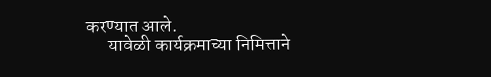करण्यात आले.
      यावेळी कार्यक्रमाच्या निमित्ताने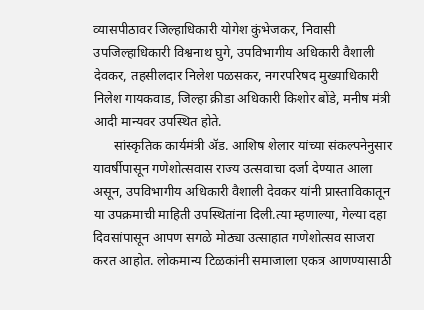व्यासपीठावर जिल्हाधिकारी योगेश कुंभेजकर, निवासी उपजिल्हाधिकारी विश्वनाथ घुगे, उपविभागीय अधिकारी वैशाली देवकर, तहसीलदार निलेश पळसकर, नगरपरिषद मुख्याधिकारी निलेश गायकवाड, जिल्हा क्रीडा अधिकारी किशोर बोंडे, मनीष मंत्री आदी मान्यवर उपस्थित होते.
      सांस्कृतिक कार्यमंत्री ॲड. आशिष शेलार यांच्या संकल्पनेनुसार यावर्षीपासून गणेशोत्सवास राज्य उत्सवाचा दर्जा देण्यात आला असून, उपविभागीय अधिकारी वैशाली देवकर यांनी प्रास्ताविकातून या उपक्रमाची माहिती उपस्थितांना दिली.त्या म्हणाल्या, गेल्या दहा दिवसांपासून आपण सगळे मोठ्या उत्साहात गणेशोत्सव साजरा करत आहोत. लोकमान्य टिळकांनी समाजाला एकत्र आणण्यासाठी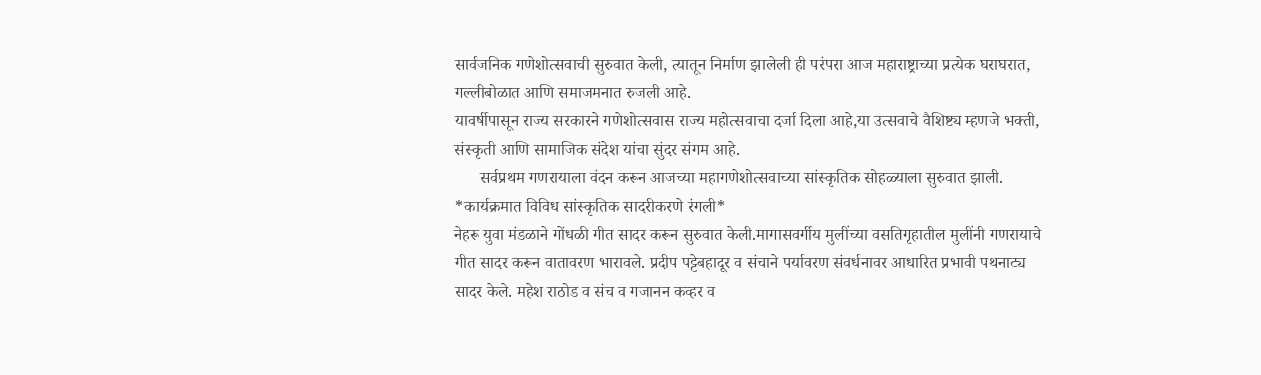सार्वजनिक गणेशोत्सवाची सुरुवात केली, त्यातून निर्माण झालेली ही परंपरा आज महाराष्ट्राच्या प्रत्येक घराघरात, गल्लीबोळात आणि समाजमनात रुजली आहे.
यावर्षीपासून राज्य सरकारने गणेशोत्सवास राज्य महोत्सवाचा दर्जा दिला आहे,या उत्सवाचे वैशिष्ट्य म्हणजे भक्ती, संस्कृती आणि सामाजिक संदेश यांचा सुंदर संगम आहे.
      सर्वप्रथम गणरायाला वंदन करून आजच्या महागणेशोत्सवाच्या सांस्कृतिक सोहळ्याला सुरुवात झाली.
*कार्यक्रमात विविध सांस्कृतिक सादरीकरणे रंगली*
नेहरू युवा मंडळाने गोंधळी गीत सादर करून सुरुवात केली.मागासवर्गीय मुलींच्या वसतिगृहातील मुलींनी गणरायाचे गीत सादर करून वातावरण भारावले. प्रदीप पट्टेबहादूर व संचाने पर्यावरण संवर्धनावर आधारित प्रभावी पथनाट्य सादर केले. महेश राठोड व संच व गजानन कव्हर व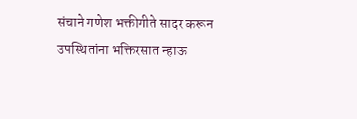संचाने गणेश भक्तीगीते सादर करून उपस्थितांना भक्तिरसात न्हाऊ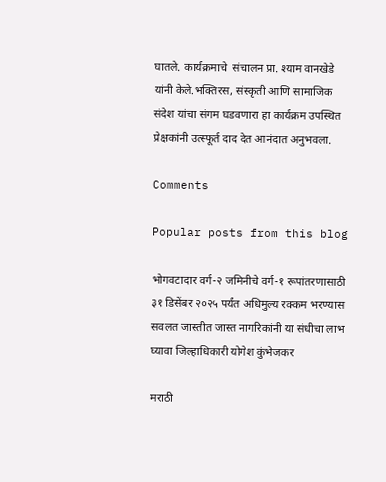घातले. कार्यक्रमाचे  संचालन प्रा. श्याम वानखेडे यांनी केले.भक्तिरस, संस्कृती आणि सामाजिक संदेश यांचा संगम घडवणारा हा कार्यक्रम उपस्थित प्रेक्षकांनी उत्स्फूर्त दाद देत आनंदात अनुभवला.

Comments

Popular posts from this blog

भोगवटादार वर्ग-२ जमिनीचे वर्ग-१ रूपांतरणासाठी ३१ डिसेंबर २०२५ पर्यंत अधिमुल्य रक्कम भरण्यास सवलत जास्तीत जास्त नागरिकांनी या संधीचा लाभ घ्यावा जिल्हाधिकारी योगेश कुंभेजकर

मराठी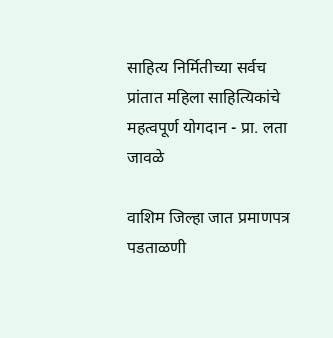साहित्य निर्मितीच्या सर्वच प्रांतात महिला साहित्यिकांचे महत्वपूर्ण योगदान - प्रा. लता जावळे

वाशिम जिल्हा जात प्रमाणपत्र पडताळणी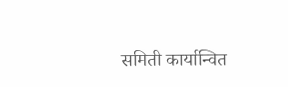समिती कार्यान्वित